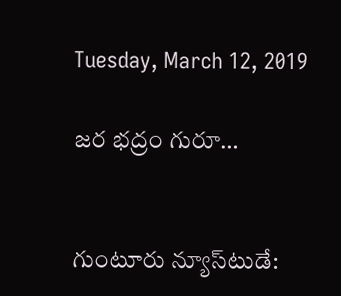Tuesday, March 12, 2019

జర భద్రం గురూ…


గుంటూరు న్యూస్‌టుడే: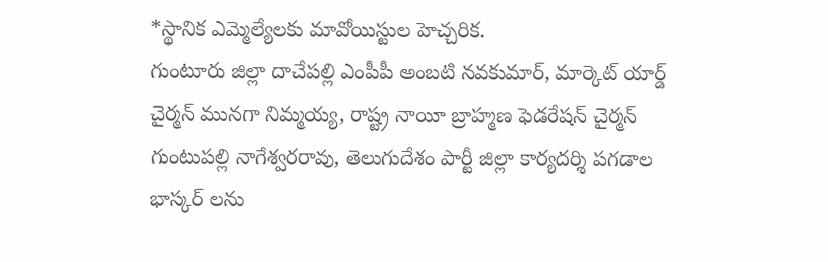*స్థానిక ఎమ్మెల్యేలకు మావోయిస్టుల హెచ్చరిక.
గుంటూరు జిల్లా దాచేపల్లి ఎంపీపీ అంబటి నవకుమార్, మార్కెట్ యార్డ్ చైర్మన్ మునగా నిమ్మయ్య, రాష్ట్ర నాయీ బ్రాహ్మణ ఫెడరేషన్ చైర్మన్ గుంటుపల్లి నాగేశ్వరరావు, తెలుగుదేశం పార్టీ జిల్లా కార్యదర్శి పగడాల భాస్కర్ లను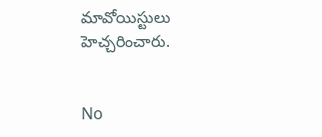మావోయిస్టులు హెచ్చరించారు.


No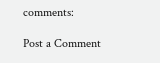comments:

Post a Comment